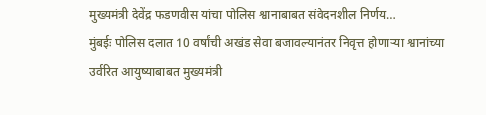मुख्यमंत्री देवेंद्र फडणवीस यांचा पोलिस श्वानाबाबत संवेदनशील निर्णय…
मुंबईः पोलिस दलात 10 वर्षांची अखंड सेवा बजावल्यानंतर निवृत्त होणाऱ्या श्वानांच्या उर्वरित आयुष्याबाबत मुख्यमंत्री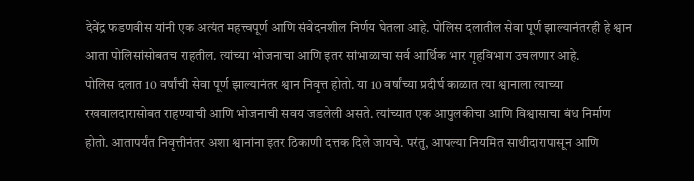देवेंद्र फडणवीस यांनी एक अत्यंत महत्त्वपूर्ण आणि संवेदनशील निर्णय घेतला आहे. पोलिस दलातील सेवा पूर्ण झाल्यानंतरही हे श्वान आता पोलिसांसोबतच राहतील. त्यांच्या भोजनाचा आणि इतर सांभाळाचा सर्व आर्थिक भार गृहविभाग उचलणार आहे.
पोलिस दलात 10 वर्षांची सेवा पूर्ण झाल्यानंतर श्वान निवृत्त होतो. या 10 वर्षांच्या प्रदीर्घ काळात त्या श्वानाला त्याच्या रखवालदारासोबत राहण्याची आणि भोजनाची सवय जडलेली असते. त्यांच्यात एक आपुलकीचा आणि विश्वासाचा बंध निर्माण होतो. आतापर्यंत निवृत्तीनंतर अशा श्वानांना इतर ठिकाणी दत्तक दिले जायचे. परंतु, आपल्या नियमित साथीदारापासून आणि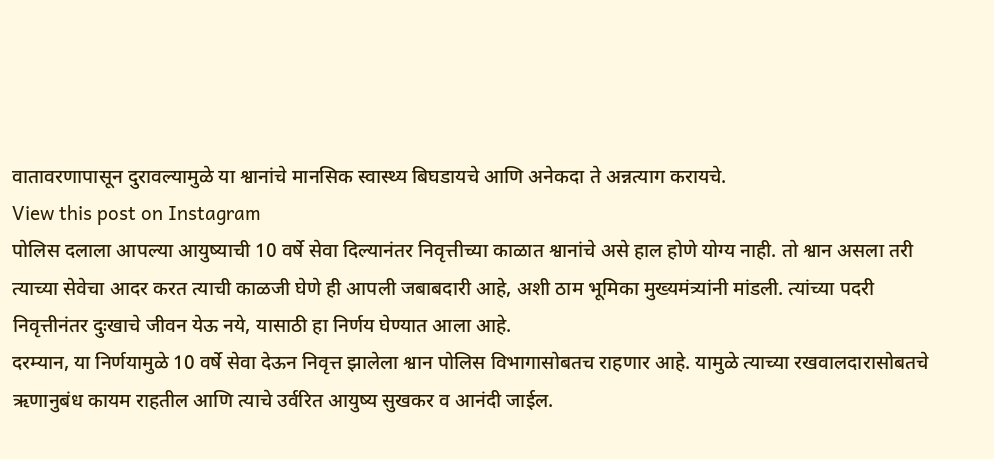वातावरणापासून दुरावल्यामुळे या श्वानांचे मानसिक स्वास्थ्य बिघडायचे आणि अनेकदा ते अन्नत्याग करायचे.
View this post on Instagram
पोलिस दलाला आपल्या आयुष्याची 10 वर्षे सेवा दिल्यानंतर निवृत्तीच्या काळात श्वानांचे असे हाल होणे योग्य नाही. तो श्वान असला तरी त्याच्या सेवेचा आदर करत त्याची काळजी घेणे ही आपली जबाबदारी आहे, अशी ठाम भूमिका मुख्यमंत्र्यांनी मांडली. त्यांच्या पदरी निवृत्तीनंतर दुःखाचे जीवन येऊ नये, यासाठी हा निर्णय घेण्यात आला आहे.
दरम्यान, या निर्णयामुळे 10 वर्षे सेवा देऊन निवृत्त झालेला श्वान पोलिस विभागासोबतच राहणार आहे. यामुळे त्याच्या रखवालदारासोबतचे ऋणानुबंध कायम राहतील आणि त्याचे उर्वरित आयुष्य सुखकर व आनंदी जाईल.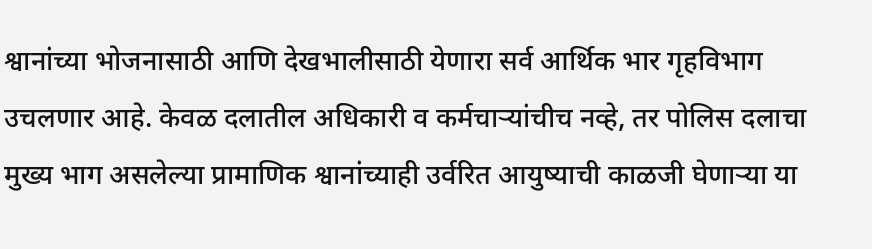श्वानांच्या भोजनासाठी आणि देखभालीसाठी येणारा सर्व आर्थिक भार गृहविभाग उचलणार आहे. केवळ दलातील अधिकारी व कर्मचाऱ्यांचीच नव्हे, तर पोलिस दलाचा मुख्य भाग असलेल्या प्रामाणिक श्वानांच्याही उर्वरित आयुष्याची काळजी घेणाऱ्या या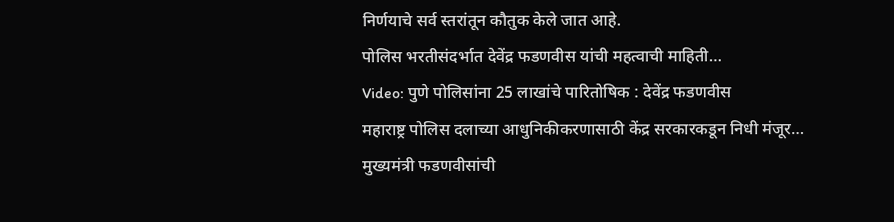निर्णयाचे सर्व स्तरांतून कौतुक केले जात आहे.
पोलिस भरतीसंदर्भात देवेंद्र फडणवीस यांची महत्वाची माहिती…
Video: पुणे पोलिसांना 25 लाखांचे पारितोषिक : देवेंद्र फडणवीस
महाराष्ट्र पोलिस दलाच्या आधुनिकीकरणासाठी केंद्र सरकारकडून निधी मंजूर…
मुख्यमंत्री फडणवीसांची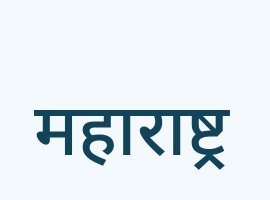महाराष्ट्र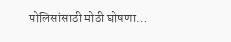पोलिसांसाठी मोठी घोषणा…